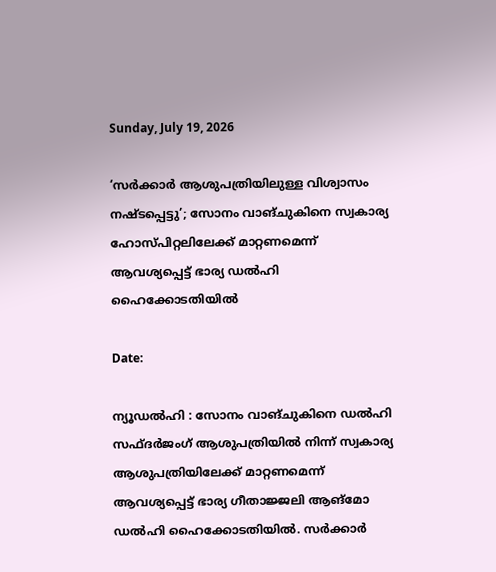Sunday, July 19, 2026

‘സർക്കാർ ആശുപത്രിയിലുള്ള വിശ്വാസം നഷ്ടപ്പെട്ടു’; സോനം വാങ്‌ചുകിനെ സ്വകാര്യ ഹോസ്പിറ്റലിലേക്ക് മാറ്റണമെന്ന് ആവശ്യപ്പെട്ട് ഭാര്യ ഡൽഹി ഹൈക്കോടതിയിൽ

Date:

ന്യൂഡൽഹി : സോനം വാങ്‌ചുകിനെ ഡൽഹി സഫ്ദർജംഗ് ആശുപത്രിയിൽ നിന്ന് സ്വകാര്യ ആശുപത്രിയിലേക്ക് മാറ്റണമെന്ന് ആവശ്യപ്പെട്ട് ഭാര്യ ഗീതാജ്ജലി ആങ്മോ
ഡൽഹി ഹൈക്കോടതിയിൽ. സർക്കാർ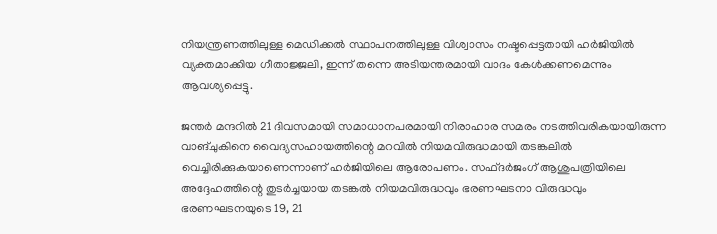നിയന്ത്രണത്തിലുള്ള മെഡിക്കൽ സ്ഥാപനത്തിലുള്ള വിശ്വാസം നഷ്ടപ്പെട്ടതായി ഹർജിയിൽ വ്യക്തമാക്കിയ ഗീതാജ്ജലി, ഇന്ന് തന്നെ അടിയന്തരമായി വാദം കേൾക്കണമെന്നും ആവശ്യപ്പെട്ടു.

ജന്തർ മന്ദറിൽ 21 ദിവസമായി സമാധാനപരമായി നിരാഹാര സമരം നടത്തിവരികയായിരുന്ന വാങ്‌ചുകിനെ വൈദ്യസഹായത്തിന്റെ മറവിൽ നിയമവിരുദ്ധമായി തടങ്കലിൽ  വെച്ചിരിക്കുകയാണെന്നാണ് ഹർജിയിലെ ആരോപണം. സഫ്ദർജംഗ് ആശുപത്രിയിലെ അദ്ദേഹത്തിന്റെ തുടർച്ചയായ തടങ്കൽ നിയമവിരുദ്ധവും ഭരണഘടനാ വിരുദ്ധവും ഭരണഘടനയുടെ 19, 21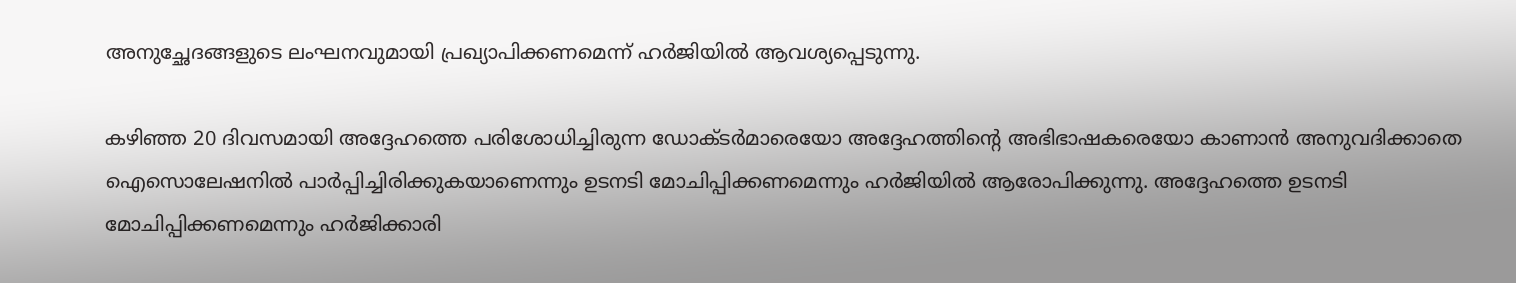അനുച്ഛേദങ്ങളുടെ ലംഘനവുമായി പ്രഖ്യാപിക്കണമെന്ന് ഹർജിയിൽ ആവശ്യപ്പെടുന്നു.

കഴിഞ്ഞ 20 ദിവസമായി അദ്ദേഹത്തെ പരിശോധിച്ചിരുന്ന ഡോക്ടർമാരെയോ അദ്ദേഹത്തിന്റെ അഭിഭാഷകരെയോ കാണാൻ അനുവദിക്കാതെ ഐസൊലേഷനിൽ പാർപ്പിച്ചിരിക്കുകയാണെന്നും ഉടനടി മോചിപ്പിക്കണമെന്നും ഹർജിയിൽ ആരോപിക്കുന്നു. അദ്ദേഹത്തെ ഉടനടി മോചിപ്പിക്കണമെന്നും ഹർജിക്കാരി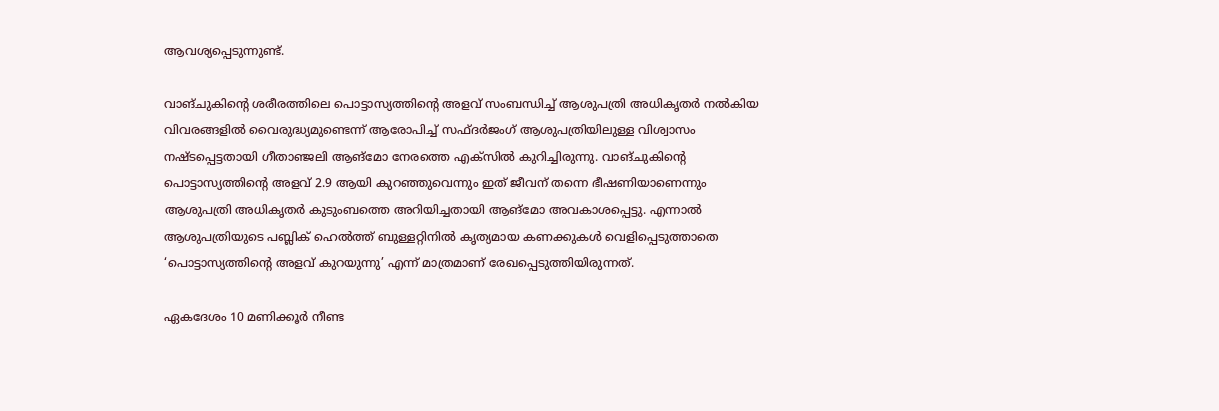ആവശ്യപ്പെടുന്നുണ്ട്.

വാങ്‌ചുകിന്റെ ശരീരത്തിലെ പൊട്ടാസ്യത്തിന്റെ അളവ് സംബന്ധിച്ച് ആശുപത്രി അധികൃതർ നൽകിയ വിവരങ്ങളിൽ വൈരുദ്ധ്യമുണ്ടെന്ന് ആരോപിച്ച് സഫ്ദർജംഗ് ആശുപത്രിയിലുള്ള വിശ്വാസം നഷ്ടപ്പെട്ടതായി ഗീതാഞ്ജലി ആങ്മോ നേരത്തെ എക്സിൽ കുറിച്ചിരുന്നു. വാങ്‌ചുകിന്റെ പൊട്ടാസ്യത്തിന്റെ അളവ് 2.9 ആയി കുറഞ്ഞുവെന്നും ഇത് ജീവന് തന്നെ ഭീഷണിയാണെന്നും ആശുപത്രി അധികൃതർ കുടുംബത്തെ അറിയിച്ചതായി ആങ്മോ അവകാശപ്പെട്ടു. എന്നാൽ ആശുപത്രിയുടെ പബ്ലിക് ഹെൽത്ത് ബുള്ളറ്റിനിൽ കൃത്യമായ കണക്കുകൾ വെളിപ്പെടുത്താതെ ‘പൊട്ടാസ്യത്തിന്റെ അളവ് കുറയുന്നു’ എന്ന് മാത്രമാണ് രേഖപ്പെടുത്തിയിരുന്നത്.

ഏകദേശം 10 മണിക്കൂർ നീണ്ട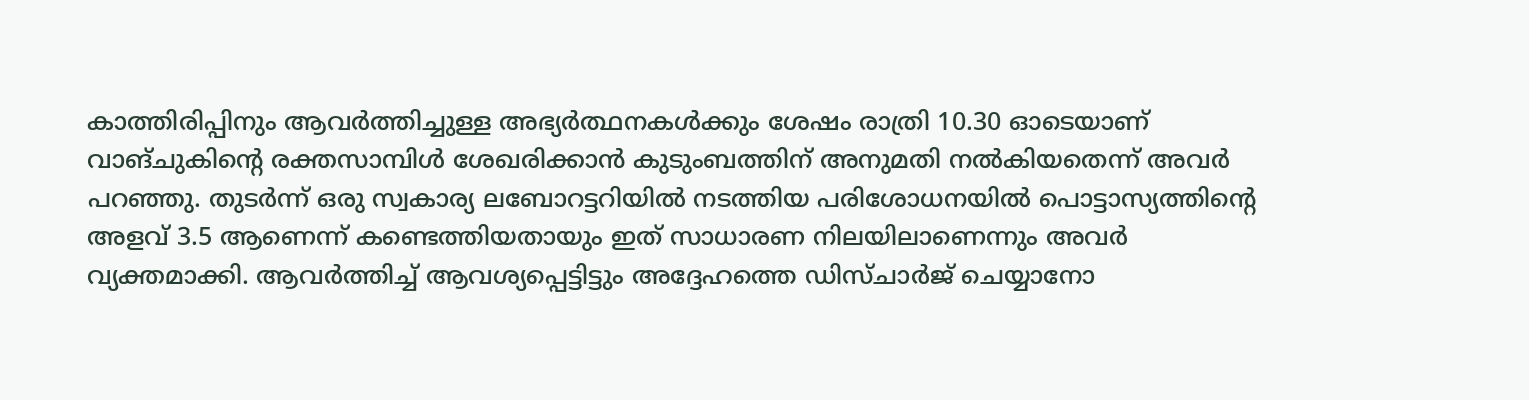കാത്തിരിപ്പിനും ആവർത്തിച്ചുള്ള അഭ്യർത്ഥനകൾക്കും ശേഷം രാത്രി 10.30 ഓടെയാണ് വാങ്‌ചുകിന്റെ രക്തസാമ്പിൾ ശേഖരിക്കാൻ കുടുംബത്തിന് അനുമതി നൽകിയതെന്ന് അവർ പറഞ്ഞു. തുടർന്ന് ഒരു സ്വകാര്യ ലബോറട്ടറിയിൽ നടത്തിയ പരിശോധനയിൽ പൊട്ടാസ്യത്തിന്റെ അളവ് 3.5 ആണെന്ന് കണ്ടെത്തിയതായും ഇത് സാധാരണ നിലയിലാണെന്നും അവർ വ്യക്തമാക്കി. ആവർത്തിച്ച് ആവശ്യപ്പെട്ടിട്ടും അദ്ദേഹത്തെ ഡിസ്ചാർജ് ചെയ്യാനോ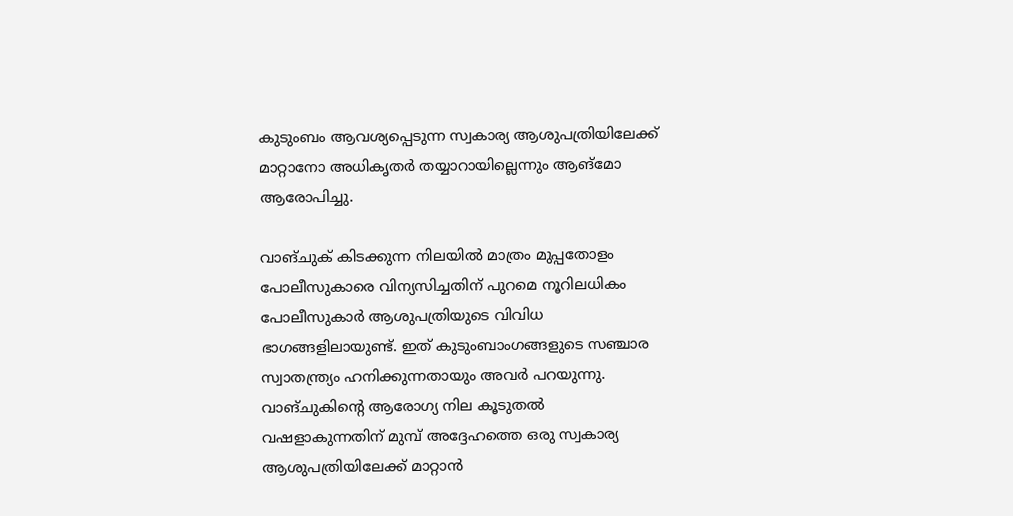കുടുംബം ആവശ്യപ്പെടുന്ന സ്വകാര്യ ആശുപത്രിയിലേക്ക് മാറ്റാനോ അധികൃതർ തയ്യാറായില്ലെന്നും ആങ്മോ ആരോപിച്ചു.

വാങ്ചുക് കിടക്കുന്ന നിലയിൽ മാത്രം മുപ്പതോളം പോലീസുകാരെ വിന്യസിച്ചതിന് പുറമെ നൂറിലധികം പോലീസുകാർ ആശുപത്രിയുടെ വിവിധ ഭാഗങ്ങളിലായുണ്ട്. ഇത് കുടുംബാംഗങ്ങളുടെ സഞ്ചാര സ്വാതന്ത്ര്യം ഹനിക്കുന്നതായും അവർ പറയുന്നു. വാങ്‌ചുകിന്റെ ആരോഗ്യ നില കൂടുതൽ വഷളാകുന്നതിന് മുമ്പ് അദ്ദേഹത്തെ ഒരു സ്വകാര്യ ആശുപത്രിയിലേക്ക് മാറ്റാൻ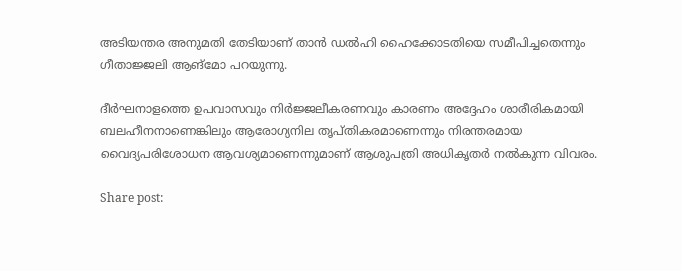അടിയന്തര അനുമതി തേടിയാണ് താൻ ഡൽഹി ഹൈക്കോടതിയെ സമീപിച്ചതെന്നും ഗീതാജ്ജലി ആങ്മോ പറയുന്നു.

ദീർഘനാളത്തെ ഉപവാസവും നിർജ്ജലീകരണവും കാരണം അദ്ദേഹം ശാരീരികമായി ബലഹീനനാണെങ്കിലും ആരോഗ്യനില തൃപ്തികരമാണെന്നും നിരന്തരമായ വൈദ്യപരിശോധന ആവശ്യമാണെന്നുമാണ് ആശുപത്രി അധികൃതർ നൽകുന്ന വിവരം.

Share post: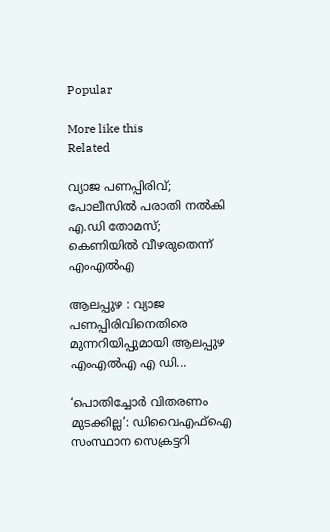Popular

More like this
Related

വ്യാജ പണപ്പിരിവ്; പോലീസിൽ പരാതി നൽകി എ.ഡി തോമസ്; കെണിയിൽ വീഴരുതെന്ന് എംഎൽഎ

ആലപ്പുഴ : വ്യാജ പണപ്പിരിവിനെതിരെ മുന്നറിയിപ്പുമായി ആലപ്പുഴ എംഎൽഎ എ ഡി...

‘പൊതിച്ചോർ വിതരണം മുടക്കില്ല’: ഡിവൈഎഫ്ഐ സംസ്ഥാന സെക്രട്ടറി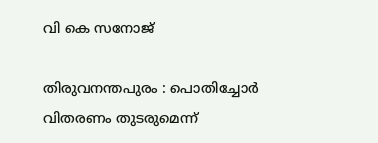വി കെ സനോജ്

തിരുവനന്തപുരം : പൊതിച്ചോർ വിതരണം തുടരുമെന്ന്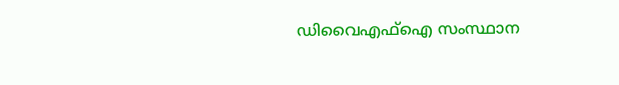ഡിവൈഎഫ്ഐ സംസ്ഥാന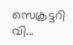സെക്രട്ടറി വി...